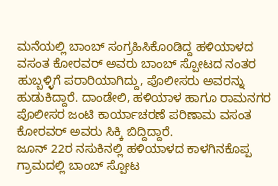ಮನೆಯಲ್ಲಿ ಬಾಂಬ್ ಸಂಗ್ರಹಿಸಿಕೊoಡಿದ್ದ ಹಳಿಯಾಳದ ವಸಂತ ಕೋರವರ್ ಅವರು ಬಾಂಬ್ ಸ್ಪೋಟದ ನಂತರ ಹುಬ್ಬಳ್ಳಿಗೆ ಪರಾರಿಯಾಗಿದ್ದು, ಪೊಲೀಸರು ಅವರನ್ನು ಹುಡುಕಿದ್ದಾರೆ. ದಾಂಡೇಲಿ, ಹಳಿಯಾಳ ಹಾಗೂ ರಾಮನಗರ ಪೊಲೀಸರ ಜಂಟಿ ಕಾರ್ಯಾಚರಣೆ ಪರಿಣಾಮ ವಸಂತ ಕೋರವರ್ ಅವರು ಸಿಕ್ಕಿ ಬಿದ್ದಿದ್ದಾರೆ.
ಜೂನ್ 22ರ ನಸುಕಿನಲ್ಲಿ ಹಳಿಯಾಳದ ಕಾಳಗಿನಕೊಪ್ಪ ಗ್ರಾಮದಲ್ಲಿ ಬಾಂಬ್ ಸ್ಪೋಟ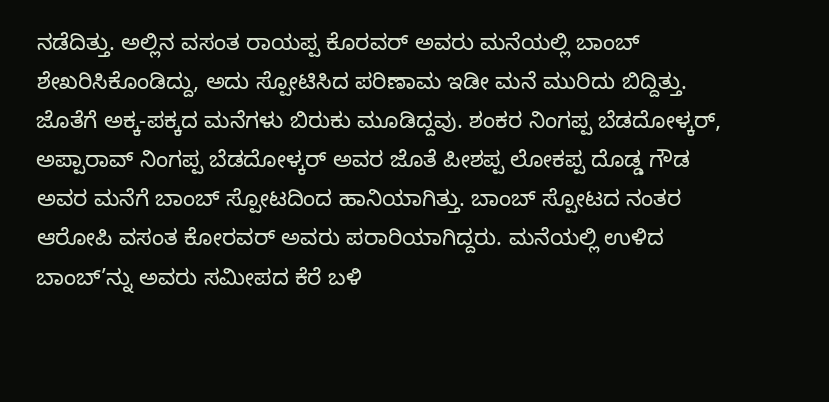ನಡೆದಿತ್ತು. ಅಲ್ಲಿನ ವಸಂತ ರಾಯಪ್ಪ ಕೊರವರ್ ಅವರು ಮನೆಯಲ್ಲಿ ಬಾಂಬ್ ಶೇಖರಿಸಿಕೊಂಡಿದ್ದು, ಅದು ಸ್ಪೋಟಿಸಿದ ಪರಿಣಾಮ ಇಡೀ ಮನೆ ಮುರಿದು ಬಿದ್ದಿತ್ತು. ಜೊತೆಗೆ ಅಕ್ಕ-ಪಕ್ಕದ ಮನೆಗಳು ಬಿರುಕು ಮೂಡಿದ್ದವು. ಶಂಕರ ನಿಂಗಪ್ಪ ಬೆಡದೋಳ್ಕರ್, ಅಪ್ಪಾರಾವ್ ನಿಂಗಪ್ಪ ಬೆಡದೋಳ್ಕರ್ ಅವರ ಜೊತೆ ಪೀಶಪ್ಪ ಲೋಕಪ್ಪ ದೊಡ್ಡ ಗೌಡ ಅವರ ಮನೆಗೆ ಬಾಂಬ್ ಸ್ಪೋಟದಿಂದ ಹಾನಿಯಾಗಿತ್ತು. ಬಾಂಬ್ ಸ್ಪೋಟದ ನಂತರ ಆರೋಪಿ ವಸಂತ ಕೋರವರ್ ಅವರು ಪರಾರಿಯಾಗಿದ್ದರು. ಮನೆಯಲ್ಲಿ ಉಳಿದ ಬಾಂಬ್’ನ್ನು ಅವರು ಸಮೀಪದ ಕೆರೆ ಬಳಿ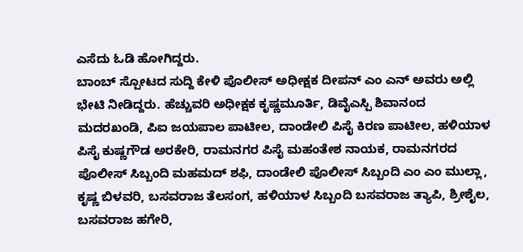ಎಸೆದು ಓಡಿ ಹೋಗಿದ್ದರು.
ಬಾಂಬ್ ಸ್ಪೋಟದ ಸುದ್ದಿ ಕೇಳಿ ಪೊಲೀಸ್ ಅಧೀಕ್ಷಕ ದೀಪನ್ ಎಂ ಎನ್ ಅವರು ಅಲ್ಲಿ ಭೇಟಿ ನೀಡಿದ್ದರು. ಹೆಚ್ಚುವರಿ ಅಧೀಕ್ಷಕ ಕೃಷ್ಣಮೂರ್ತಿ, ಡಿವೈಎಸ್ಪಿ ಶಿವಾನಂದ ಮದರಖಂಡಿ, ಪಿಐ ಜಯಪಾಲ ಪಾಟೀಲ, ದಾಂಡೇಲಿ ಪಿಸೈ ಕಿರಣ ಪಾಟೀಲ, ಹಳಿಯಾಳ ಪಿಸೈ ಕುಷ್ಣಗೌಡ ಅರಕೇರಿ, ರಾಮನಗರ ಪಿಸೈ ಮಹಂತೇಶ ನಾಯಕ, ರಾಮನಗರದ ಪೊಲೀಸ್ ಸಿಬ್ಬಂದಿ ಮಹಮದ್ ಶಫಿ, ದಾಂಡೇಲಿ ಪೊಲೀಸ್ ಸಿಬ್ಬಂದಿ ಎಂ ಎಂ ಮುಲ್ಲಾ, ಕೃಷ್ಣ ಬಿಳವರಿ, ಬಸವರಾಜ ತೆಲಸಂಗ, ಹಳಿಯಾಳ ಸಿಬ್ಬಂದಿ ಬಸವರಾಜ ತ್ಯಾಪಿ, ಶ್ರೀಶೈಲ, ಬಸವರಾಜ ಹಗೇರಿ,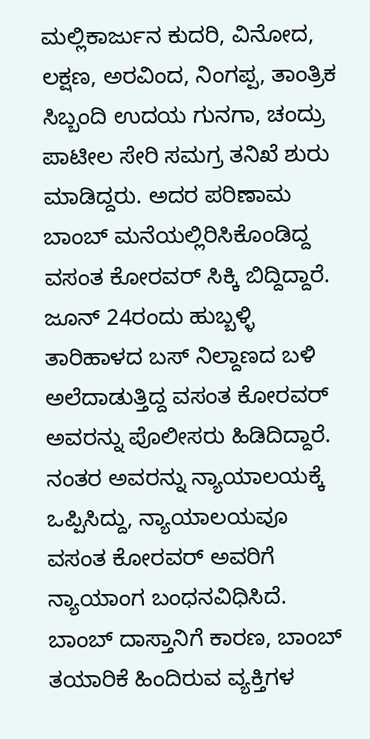ಮಲ್ಲಿಕಾರ್ಜುನ ಕುದರಿ, ವಿನೋದ, ಲಕ್ಷಣ, ಅರವಿಂದ, ನಿಂಗಪ್ಪ, ತಾಂತ್ರಿಕ ಸಿಬ್ಬಂದಿ ಉದಯ ಗುನಗಾ, ಚಂದ್ರು ಪಾಟೀಲ ಸೇರಿ ಸಮಗ್ರ ತನಿಖೆ ಶುರು ಮಾಡಿದ್ದರು. ಅದರ ಪರಿಣಾಮ ಬಾಂಬ್ ಮನೆಯಲ್ಲಿರಿಸಿಕೊಂಡಿದ್ದ ವಸಂತ ಕೋರವರ್ ಸಿಕ್ಕಿ ಬಿದ್ದಿದ್ದಾರೆ.
ಜೂನ್ 24ರಂದು ಹುಬ್ಬಳ್ಳಿ ತಾರಿಹಾಳದ ಬಸ್ ನಿಲ್ದಾಣದ ಬಳಿ ಅಲೆದಾಡುತ್ತಿದ್ದ ವಸಂತ ಕೋರವರ್ ಅವರನ್ನು ಪೊಲೀಸರು ಹಿಡಿದಿದ್ದಾರೆ. ನಂತರ ಅವರನ್ನು ನ್ಯಾಯಾಲಯಕ್ಕೆ ಒಪ್ಪಿಸಿದ್ದು, ನ್ಯಾಯಾಲಯವೂ ವಸಂತ ಕೋರವರ್ ಅವರಿಗೆ ನ್ಯಾಯಾಂಗ ಬಂಧನವಿಧಿಸಿದೆ. ಬಾಂಬ್ ದಾಸ್ತಾನಿಗೆ ಕಾರಣ, ಬಾಂಬ್ ತಯಾರಿಕೆ ಹಿಂದಿರುವ ವ್ಯಕ್ತಿಗಳ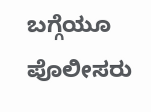ಬಗ್ಗೆಯೂ ಪೊಲೀಸರು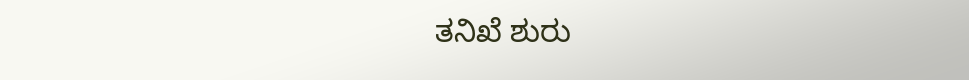ತನಿಖೆ ಶುರು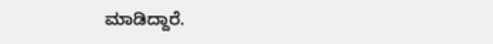ಮಾಡಿದ್ದಾರೆ.